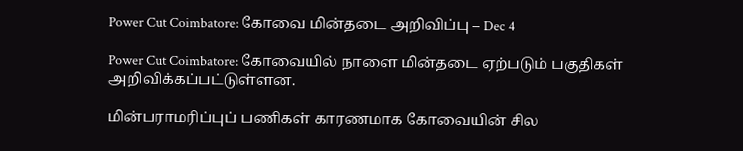Power Cut Coimbatore: கோவை மின்தடை அறிவிப்பு – Dec 4

Power Cut Coimbatore: கோவையில் நாளை மின்தடை ஏற்படும் பகுதிகள் அறிவிக்கப்பட்டுள்ளன.

மின்பராமரிப்புப் பணிகள் காரணமாக கோவையின் சில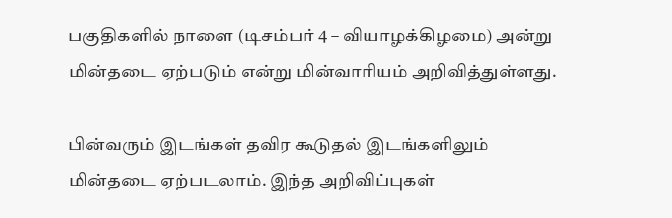பகுதிகளில் நாளை (டிசம்பர் 4 – வியாழக்கிழமை) அன்று மின்தடை ஏற்படும் என்று மின்வாரியம் அறிவித்துள்ளது.

பின்வரும் இடங்கள் தவிர கூடுதல் இடங்களிலும் மின்தடை ஏற்படலாம். இந்த அறிவிப்புகள்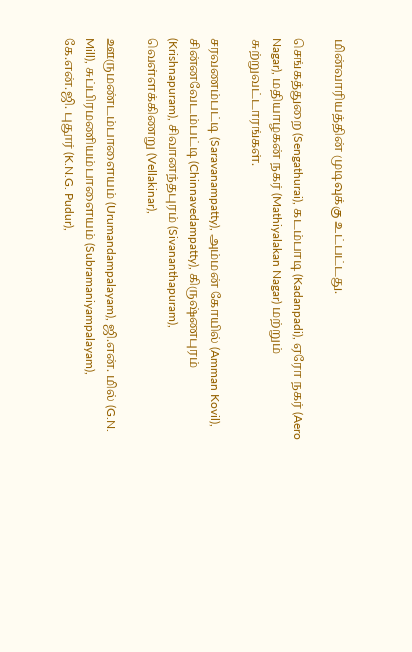மின்வாரியத்தின் முடிவுக்கு உட்பட்டது.

செங்கத்துறை (Sengathurai), கடம்பாடி (Kadanpadi), ஏரோ நகர் (Aero Nagar), மதியாழகன் நகர் (Mathiyalakan Nagar) மற்றும் சுற்றுவட்டாரங்கள்.

சரவணம்பட்டி (Saravanampatty), அம்மன் கோயில் (Amman Kovil), சின்னவேடம்பட்டி (Chinnavedampatty), கிருஷ்ணபுரம் (Krishnapuram), சிவானந்தபுரம் (Sivananthapuram), வெள்ளக்கிணறு (Vellakinar),

ஊருமண்டம்பாளையம் (Urumandampalayam), ஜி.என். மில் (G.N. Mill), சுப்பிரமணியம்பாளையம் (Subramaniyampalayam), கே.என்.ஜி. புதூர் (K.N.G. Pudur),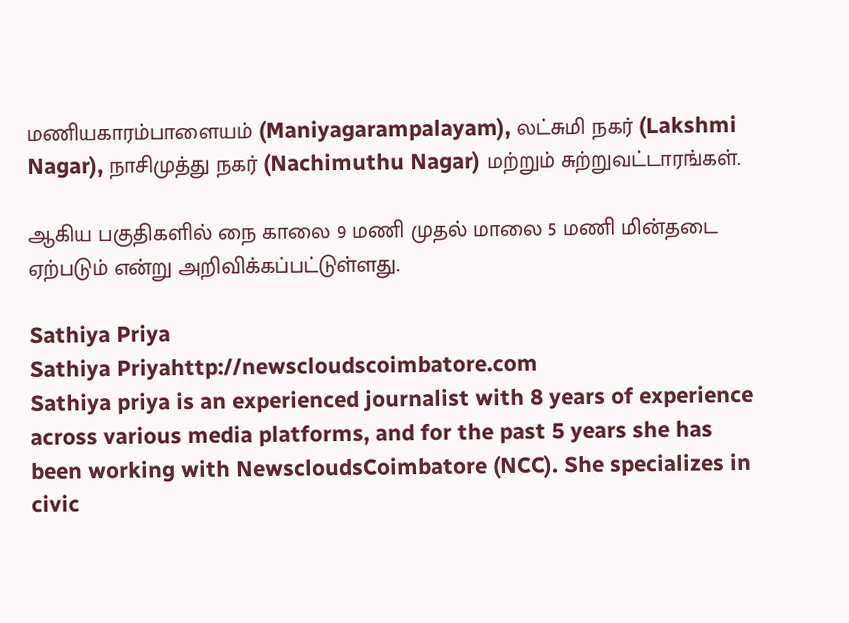மணியகாரம்பாளையம் (Maniyagarampalayam), லட்சுமி நகர் (Lakshmi Nagar), நாசிமுத்து நகர் (Nachimuthu Nagar) மற்றும் சுற்றுவட்டாரங்கள்.

ஆகிய பகுதிகளில் நை காலை 9 மணி முதல் மாலை 5 மணி மின்தடை ஏற்படும் என்று அறிவிக்கப்பட்டுள்ளது.

Sathiya Priya
Sathiya Priyahttp://newscloudscoimbatore.com
Sathiya priya is an experienced journalist with 8 years of experience across various media platforms, and for the past 5 years she has been working with NewscloudsCoimbatore (NCC). She specializes in civic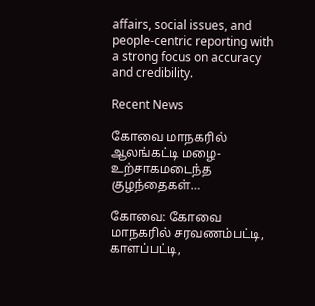affairs, social issues, and people-centric reporting with a strong focus on accuracy and credibility.

Recent News

கோவை மாநகரில் ஆலங்கட்டி மழை- உற்சாகமடைந்த குழந்தைகள்…

கோவை: கோவை மாநகரில் சரவணம்பட்டி, காளப்பட்டி,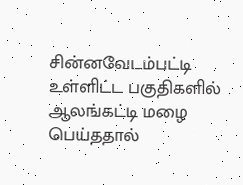சின்னவேடம்பட்டி உள்ளிட்ட பகுதிகளில் ஆலங்கட்டி மழை பெய்ததால்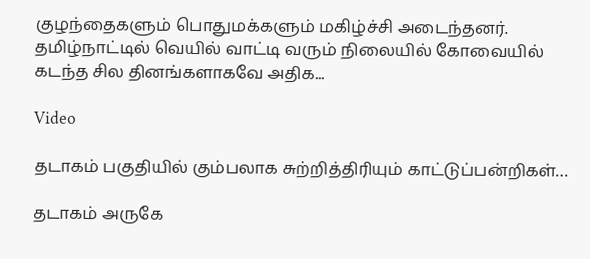குழந்தைகளும் பொதுமக்களும் மகிழ்ச்சி அடைந்தனர். தமிழ்நாட்டில் வெயில் வாட்டி வரும் நிலையில் கோவையில் கடந்த சில தினங்களாகவே அதிக...

Video

தடாகம் பகுதியில் கும்பலாக சுற்றித்திரியும் காட்டுப்பன்றிகள்…

தடாகம் அருகே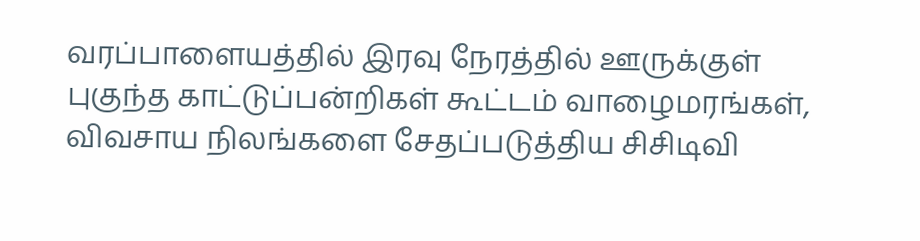வரப்பாளையத்தில் இரவு நேரத்தில் ஊருக்குள் புகுந்த காட்டுப்பன்றிகள் கூட்டம் வாழைமரங்கள், விவசாய நிலங்களை சேதப்படுத்திய சிசிடிவி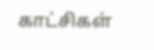காட்சிகள்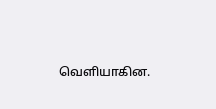வெளியாகின.